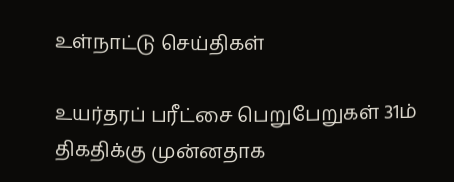உள்நாட்டு செய்திகள்

உயர்தரப் பரீட்சை பெறுபேறுகள் 31ம் திகதிக்கு முன்னதாக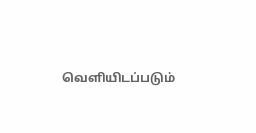வெளியிடப்படும்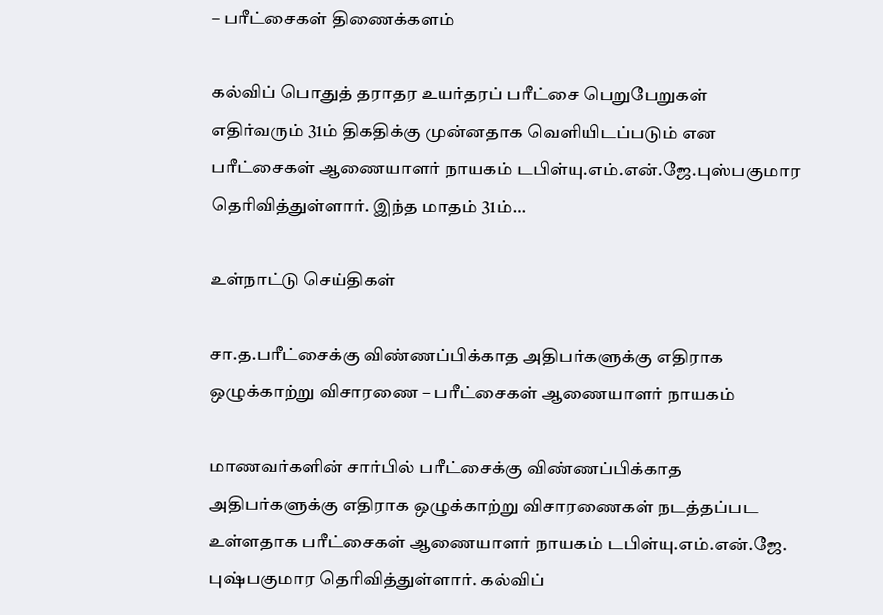– பரீட்சைகள் திணைக்களம்

கல்விப் பொதுத் தராதர உயர்தரப் பரீட்சை பெறுபேறுகள் எதிர்வரும் 31ம் திகதிக்கு முன்னதாக வெளியிடப்படும் என பரீட்சைகள் ஆணையாளர் நாயகம் டபிள்யு.எம்.என்.ஜே.புஸ்பகுமார தெரிவித்துள்ளார். இந்த மாதம் 31ம்…

உள்நாட்டு செய்திகள்

சா.த.பரீட்சைக்கு விண்ணப்பிக்காத அதிபர்களுக்கு எதிராக ஒழுக்காற்று விசாரணை – பரீட்சைகள் ஆணையாளர் நாயகம்

மாணவர்களின் சார்பில் பரீட்சைக்கு விண்ணப்பிக்காத அதிபர்களுக்கு எதிராக ஒழுக்காற்று விசாரணைகள் நடத்தப்பட உள்ளதாக பரீட்சைகள் ஆணையாளர் நாயகம் டபிள்யு.எம்.என்.ஜே. புஷ்பகுமார தெரிவித்துள்ளார். கல்விப்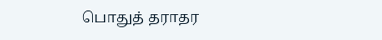பொதுத் தராதர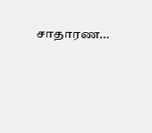சாதாரண…